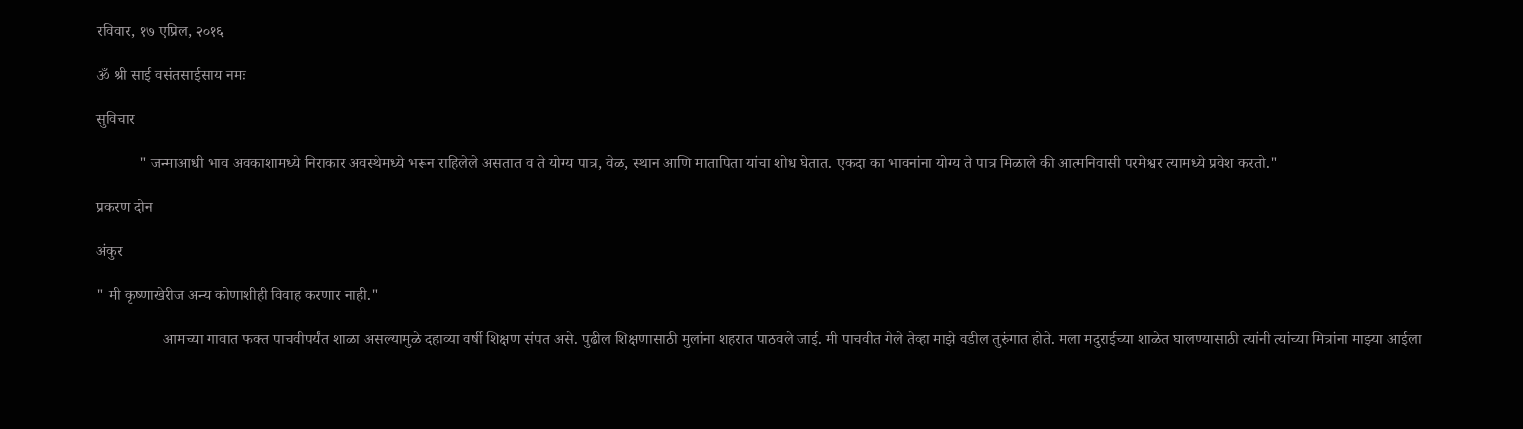रविवार, १७ एप्रिल, २०१६

ॐ श्री साई वसंतसाईसाय नमः

सुविचार

           " जन्माआधी भाव अवकाशामध्ये निराकार अवस्थेमध्ये भरून राहिलेले असतात व ते योग्य पात्र, वेळ, स्थान आणि मातापिता यांचा शोध घेतात. एकदा का भावनांना योग्य ते पात्र मिळाले की आत्मनिवासी परमेश्वर त्यामध्ये प्रवेश करतो."

प्रकरण दोन

अंकुर

" मी कृष्णाखेरीज अन्य कोणाशीही विवाह करणार नाही."

                 आमच्या गावात फक्त पाचवीपर्यंत शाळा असल्यामुळे दहाव्या वर्षी शिक्षण संपत असे. पुढील शिक्षणासाठी मुलांना शहरात पाठवले जाई. मी पाचवीत गेले तेव्हा माझे वडील तुरुंगात होते. मला मदुराईच्या शाळेत घालण्यासाठी त्यांनी त्यांच्या मित्रांना माझ्या आईला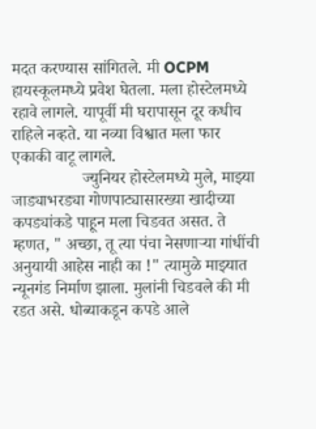मदत करण्यास सांगितले. मी OCPM हायस्कूलमध्ये प्रवेश घेतला. मला होस्टेलमध्ये रहावे लागले. यापूर्वी मी घरापासून दूर कधीच राहिले नव्हते. या नव्या विश्वात मला फार एकाकी वाटू लागले.
                 ज्युनियर होस्टेलमध्ये मुले, माझ्या जाड्याभरड्या गोणपाट्यासारख्या खादीच्या कपड्यांकडे पाहून मला चिडवत असत. ते म्हणत, " अच्छा, तू त्या पंचा नेसणाऱ्या गांधींची अनुयायी आहेस नाही का !" त्यामुळे माझ्यात न्यूनगंड निर्माण झाला. मुलांनी चिडवले की मी रडत असे. धोब्याकडून कपडे आले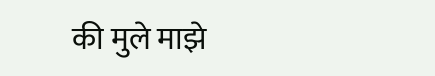की मुले माझे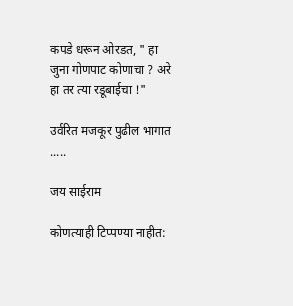कपडे धरून ओरडत, " हा जुना गोणपाट कोणाचा ? अरे हा तर त्या रडूबाईचा !"

उर्वरित मजकूर पुढील भागात .....

जय साईराम

कोणत्याही टिप्पण्‍या नाहीत: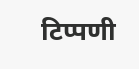टिप्पणी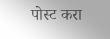पोस्ट करा